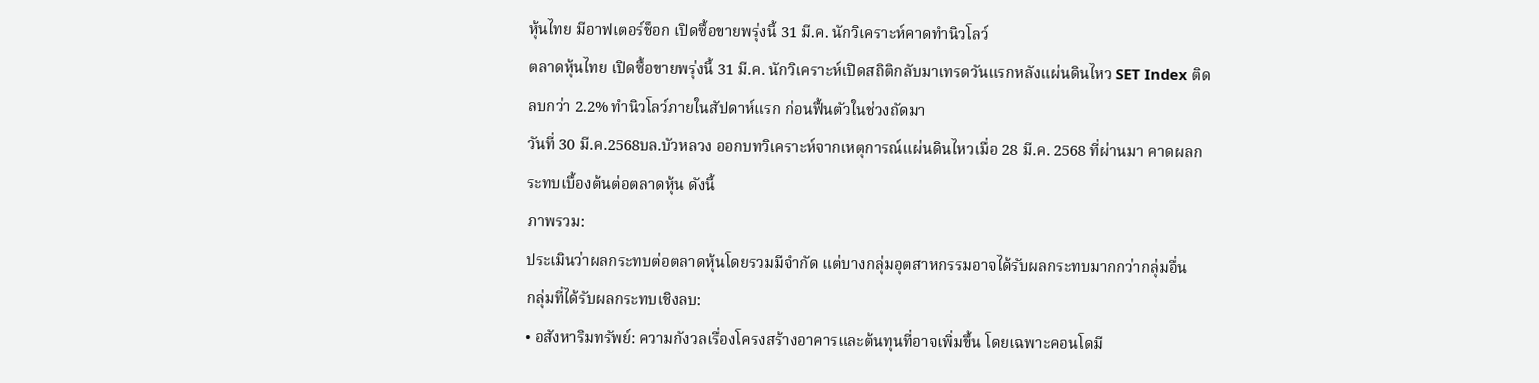หุ้นไทย มีอาฟเตอร์ช็อก เปิดซื้อขายพรุ่งนี้ 31 มี.ค. นักวิเคราะห์คาดทำนิวโลว์
ตลาดหุ้นไทย เปิดซื้อขายพรุ่งนี้ 31 มี.ค. นักวิเคราะห์เปิดสถิติกลับมาเทรดวันแรกหลังแผ่นดินไหว SET Index ติดลบกว่า 2.2% ทำนิวโลว์ภายในสัปดาห์แรก ก่อนฟื้นตัวในช่วงถัดมา
วันที่ 30 มี.ค.2568บล.บัวหลวง ออกบทวิเคราะห์จากเหตุการณ์แผ่นดินไหวเมื่อ 28 มี.ค. 2568 ที่ผ่านมา คาดผลกระทบเบื้องต้นต่อตลาดหุ้น ดังนี้
ภาพรวม:
ประเมินว่าผลกระทบต่อตลาดหุ้นโดยรวมมีจำกัด แต่บางกลุ่มอุตสาหกรรมอาจได้รับผลกระทบมากกว่ากลุ่มอื่น
กลุ่มที่ได้รับผลกระทบเชิงลบ:
• อสังหาริมทรัพย์: ความกังวลเรื่องโครงสร้างอาคารและต้นทุนที่อาจเพิ่มขึ้น โดยเฉพาะคอนโดมี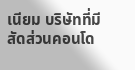เนียม บริษัทที่มีสัดส่วนคอนโด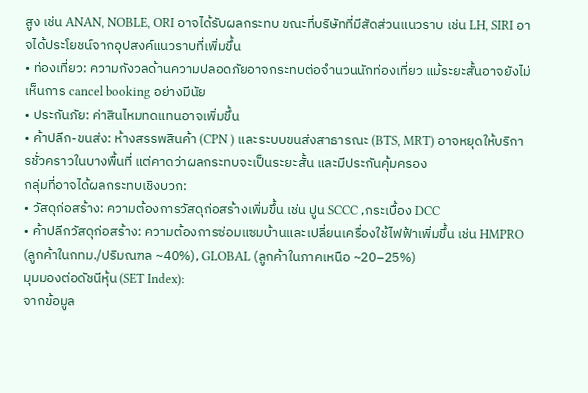สูง เช่น ANAN, NOBLE, ORI อาจได้รับผลกระทบ ขณะที่บริษัทที่มีสัดส่วนแนวราบ เช่น LH, SIRI อาจได้ประโยชน์จากอุปสงค์แนวราบที่เพิ่มขึ้น
• ท่องเที่ยว: ความกังวลด้านความปลอดภัยอาจกระทบต่อจำนวนนักท่องเที่ยว แม้ระยะสั้นอาจยังไม่เห็นการ cancel booking อย่างมีนัย
• ประกันภัย: ค่าสินไหมทดแทนอาจเพิ่มขึ้น
• ค้าปลีก-ขนส่ง: ห้างสรรพสินค้า (CPN ) และระบบขนส่งสาธารณะ (BTS, MRT) อาจหยุดให้บริการชั่วคราวในบางพื้นที่ แต่คาดว่าผลกระทบจะเป็นระยะสั้น และมีประกันคุ้มครอง
กลุ่มที่อาจได้ผลกระทบเชิงบวก:
• วัสดุก่อสร้าง: ความต้องการวัสดุก่อสร้างเพิ่มขึ้น เช่น ปูน SCCC ,กระเบื้อง DCC
• ค้าปลีกวัสดุก่อสร้าง: ความต้องการซ่อมแซมบ้านและเปลี่ยนเครื่องใช้ไฟฟ้าเพิ่มขึ้น เช่น HMPRO (ลูกค้าในกทม./ปริมณฑล ~40%), GLOBAL (ลูกค้าในภาคเหนือ ~20–25%)
มุมมองต่อดัชนีหุ้น (SET Index):
จากข้อมูล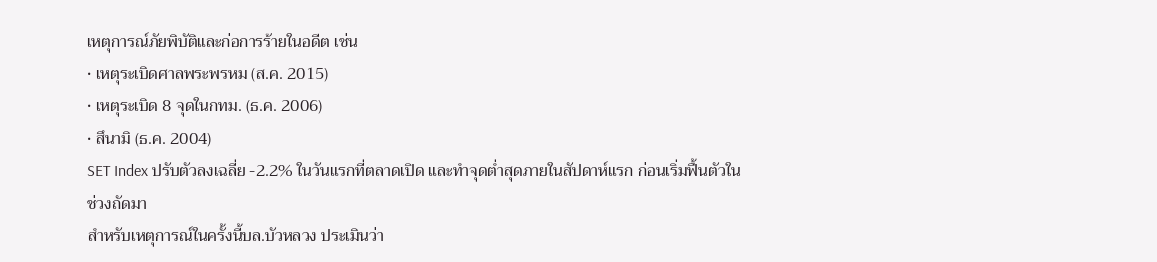เหตุการณ์ภัยพิบัติและก่อการร้ายในอดีต เช่น
• เหตุระเบิดศาลพระพรหม (ส.ค. 2015)
• เหตุระเบิด 8 จุดในกทม. (ธ.ค. 2006)
• สึนามิ (ธ.ค. 2004)
SET Index ปรับตัวลงเฉลี่ย -2.2% ในวันแรกที่ตลาดเปิด และทำจุดต่ำสุดภายในสัปดาห์แรก ก่อนเริ่มฟื้นตัวในช่วงถัดมา
สำหรับเหตุการณ์ในครั้งนี้บล.บัวหลวง ประเมินว่า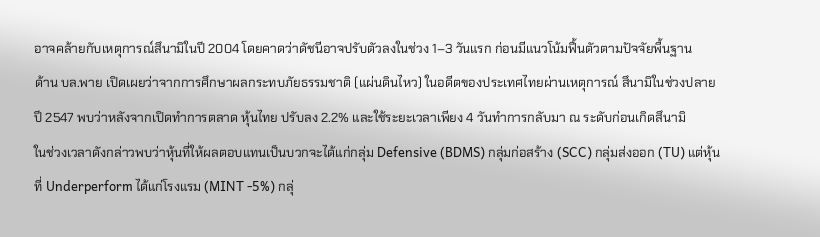อาจคล้ายกับเหตุการณ์สึนามิในปี 2004 โดยคาดว่าดัชนีอาจปรับตัวลงในช่วง 1–3 วันแรก ก่อนมีแนวโน้มฟื้นตัวตามปัจจัยพื้นฐาน
ด้าน บล.พาย เปิดเผยว่าจากการศึกษาผลกระทบภัยธรรมชาติ (แผ่นดินไหว) ในอดีตของประเทศไทยผ่านเหตุการณ์ สึนามิในช่วงปลายปี 2547 พบว่าหลังจากเปิดทำการตลาด หุ้นไทย ปรับลง 2.2% และใช้ระยะเวลาเพียง 4 วันทำการกลับมา ณ ระดับก่อนเกิดสึนามิ
ในช่วงเวลาดังกล่าวพบว่าหุ้นที่ให้ผลตอบแทนเป็นบวกจะได้แก่กลุ่ม Defensive (BDMS) กลุ่มก่อสร้าง (SCC) กลุ่มส่งออก (TU) แต่หุ้นที่ Underperform ได้แก่โรงแรม (MINT -5%) กลุ่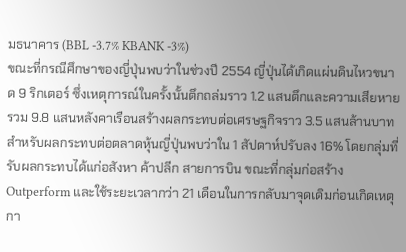มธนาคาร (BBL -3.7% KBANK -3%)
ขณะที่กรณีศึกษาของญี่ปุ่นพบว่าในช่วงปี 2554 ญี่ปุ่นได้เกิดแผ่นดินไหวขนาด 9 ริกเตอร์ ซึ่งเหตุการณ์ในครั้งนั้นตึกถล่มราว 1.2 แสนตึกและความเสียหายรวม 9.8 แสนหลังคาเรือนสร้างผลกระทบต่อเศรษฐกิจราว 3.5 แสนล้านบาท
สำหรับผลกระทบต่อตลาดหุ้นญี่ปุ่นพบว่าใน 1 สัปดาห์ปรับลง 16% โดยกลุ่มที่รับผลกระทบได้แก่อสังหา ค้าปลีก สายการบิน ขณะที่กลุ่มก่อสร้าง Outperform และใช้ระยะเวลากว่า 21 เดือนในการกลับมาจุดเดิมก่อนเกิดเหตุกา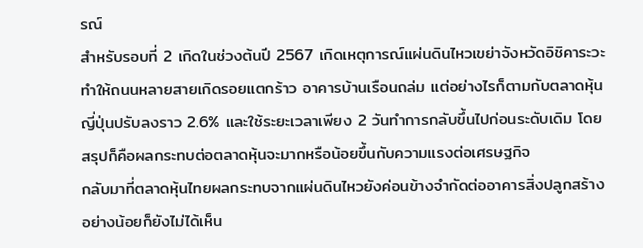รณ์
สำหรับรอบที่ 2 เกิดในช่วงต้นปี 2567 เกิดเหตุการณ์แผ่นดินไหวเขย่าจังหวัดอิชิคาระวะทำให้ถนนหลายสายเกิดรอยแตกร้าว อาคารบ้านเรือนถล่ม แต่อย่างไรก็ตามกับตลาดหุ้นญี่ปุ่นปรับลงราว 2.6% และใช้ระยะเวลาเพียง 2 วันทำการกลับขึ้นไปก่อนระดับเดิม โดยสรุปก็คือผลกระทบต่อตลาดหุ้นจะมากหรือน้อยขึ้นกับความแรงต่อเศรษฐกิจ
กลับมาที่ตลาดหุ้นไทยผลกระทบจากแผ่นดินไหวยังค่อนข้างจำกัดต่ออาคารสิ่งปลูกสร้างอย่างน้อยก็ยังไม่ได้เห็น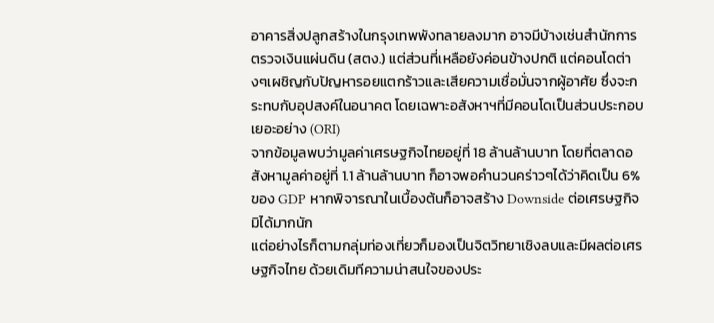อาคารสิ่งปลูกสร้างในกรุงเทพพังทลายลงมาก อาจมีบ้างเช่นสำนักการตรวจเงินแผ่นดิน (สตง.) แต่ส่วนที่เหลือยังค่อนข้างปกติ แต่คอนโดต่างๆเผชิญกับปัญหารอยแตกร้าวและเสียความเชื่อมั่นจากผู้อาศัย ซึ่งจะกระทบกับอุปสงค์ในอนาคต โดยเฉพาะอสังหาฯที่มีคอนโดเป็นส่วนประกอบเยอะอย่าง (ORI)
จากข้อมูลพบว่ามูลค่าเศรษฐกิจไทยอยู่ที่ 18 ล้านล้านบาท โดยที่ตลาดอสังหามูลค่าอยู่ที่ 1.1 ล้านล้านบาท ก็อาจพอคำนวนคร่าวๆได้ว่าคิดเป็น 6% ของ GDP หากพิจารณาในเบื้องต้นก็อาจสร้าง Downside ต่อเศรษฐกิจมิได้มากนัก
แต่อย่างไรก็ตามกลุ่มท่องเที่ยวก็มองเป็นจิตวิทยาเชิงลบและมีผลต่อเศรษฐกิจไทย ด้วยเดิมทีความน่าสนใจของประ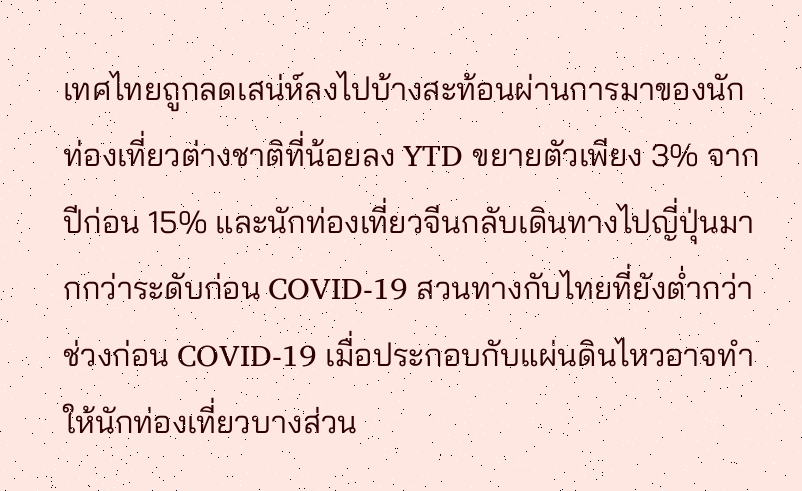เทศไทยถูกลดเสน่ห์ลงไปบ้างสะท้อนผ่านการมาของนักท่องเที่ยวต่างชาติที่น้อยลง YTD ขยายตัวเพียง 3% จากปีก่อน 15% และนักท่องเที่ยวจีนกลับเดินทางไปญี่ปุ่นมากกว่าระดับก่อน COVID-19 สวนทางกับไทยที่ยังต่ำกว่าช่วงก่อน COVID-19 เมื่อประกอบกับแผ่นดินไหวอาจทำให้นักท่องเที่ยวบางส่วน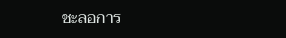ชะลอการ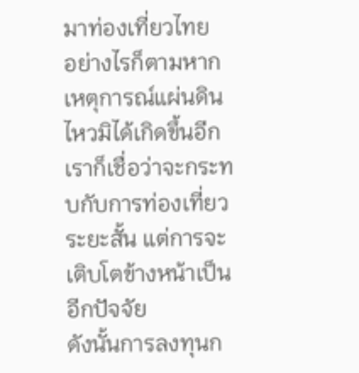มาท่องเที่ยวไทย
อย่างไรก็ตามหากเหตุการณ์แผ่นดินไหวมิได้เกิดขึ้นอีกเราก็เชื่อว่าจะกระทบกับการท่องเที่ยวระยะสั้น แต่การจะเติบโตข้างหน้าเป็นอีกปัจจัย
ดังนั้นการลงทุนก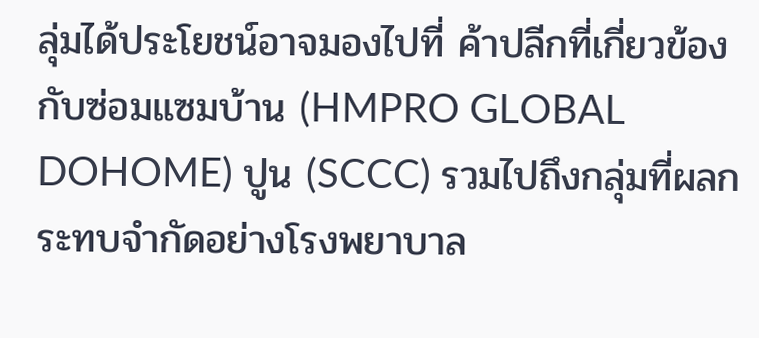ลุ่มได้ประโยชน์อาจมองไปที่ ค้าปลีกที่เกี่ยวข้องกับซ่อมแซมบ้าน (HMPRO GLOBAL DOHOME) ปูน (SCCC) รวมไปถึงกลุ่มที่ผลกระทบจำกัดอย่างโรงพยาบาล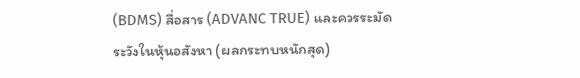(BDMS) สื่อสาร (ADVANC TRUE) และควรระมัดระวังในหุ้นอสังหา (ผลกระทบหนักสุด)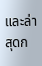และล่าสุดก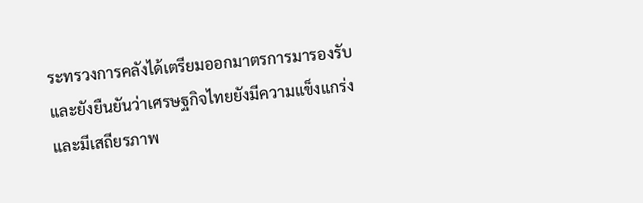ระทรวงการคลังได้เตรียมออกมาตรการมารองรับและยังยืนยันว่าเศรษฐกิจไทยยังมีความแข็งแกร่งและมีเสถียรภาพ